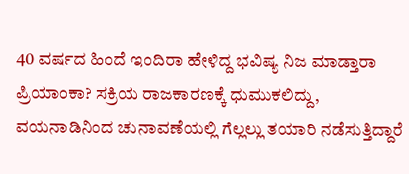40 ವರ್ಷದ ಹಿಂದೆ ಇಂದಿರಾ ಹೇಳಿದ್ದ ಭವಿಷ್ಯ ನಿಜ ಮಾಡ್ತಾರಾ ಪ್ರಿಯಾಂಕಾ? ಸಕ್ರಿಯ ರಾಜಕಾರಣಕ್ಕೆ ಧುಮುಕಲಿದ್ದು, ವಯನಾಡಿನಿಂದ ಚುನಾವಣೆಯಲ್ಲಿ ಗೆಲ್ಲಲ್ಲು ತಯಾರಿ ನಡೆಸುತ್ತಿದ್ದಾರೆ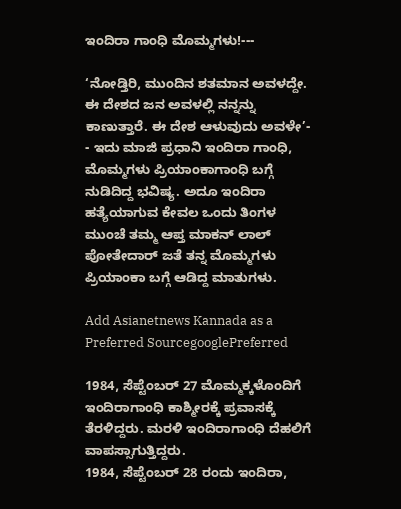ಇಂದಿರಾ ಗಾಂಧಿ ಮೊಮ್ಮಗಳು!---

‘ನೋಡ್ತಿರಿ, ಮುಂದಿನ ಶತಮಾನ ಅವಳದ್ದೇ. ಈ ದೇಶದ ಜನ ಅವಳಲ್ಲಿ ನನ್ನನ್ನು ಕಾಣುತ್ತಾರೆ. ಈ ದೇಶ ಆಳುವುದು ಅವಳೇ’-
- ಇದು ಮಾಜಿ ಪ್ರಧಾನಿ ಇಂದಿರಾ ಗಾಂಧಿ, ಮೊಮ್ಮಗಳು ಪ್ರಿಯಾಂಕಾಗಾಂಧಿ ಬಗ್ಗೆ ನುಡಿದಿದ್ದ ಭವಿಷ್ಯ. ಅದೂ ಇಂದಿರಾ ಹತ್ಯೆಯಾಗುವ ಕೇವಲ ಒಂದು ತಿಂಗಳ ಮುಂಚೆ ತಮ್ಮ ಆಪ್ತ ಮಾಕನ್ ಲಾಲ್ ಪೋತೇದಾರ್ ಜತೆ ತನ್ನ ಮೊಮ್ಮಗಳು ಪ್ರಿಯಾಂಕಾ ಬಗ್ಗೆ ಆಡಿದ್ದ ಮಾತುಗಳು.

Add Asianetnews Kannada as a Preferred SourcegooglePreferred

1984, ಸೆಪ್ಟೆಂಬರ್ 27 ಮೊಮ್ಮಕ್ಕಳೊಂದಿಗೆ ಇಂದಿರಾಗಾಂಧಿ ಕಾಶ್ಮೀರಕ್ಕೆ ಪ್ರವಾಸಕ್ಕೆ ತೆರಳಿದ್ದರು. ಮರಳಿ ಇಂದಿರಾಗಾಂಧಿ ದೆಹಲಿಗೆ ವಾಪಸ್ಸಾಗುತ್ತಿದ್ದರು.
1984, ಸೆಪ್ಟೆಂಬರ್ 28 ರಂದು ಇಂದಿರಾ,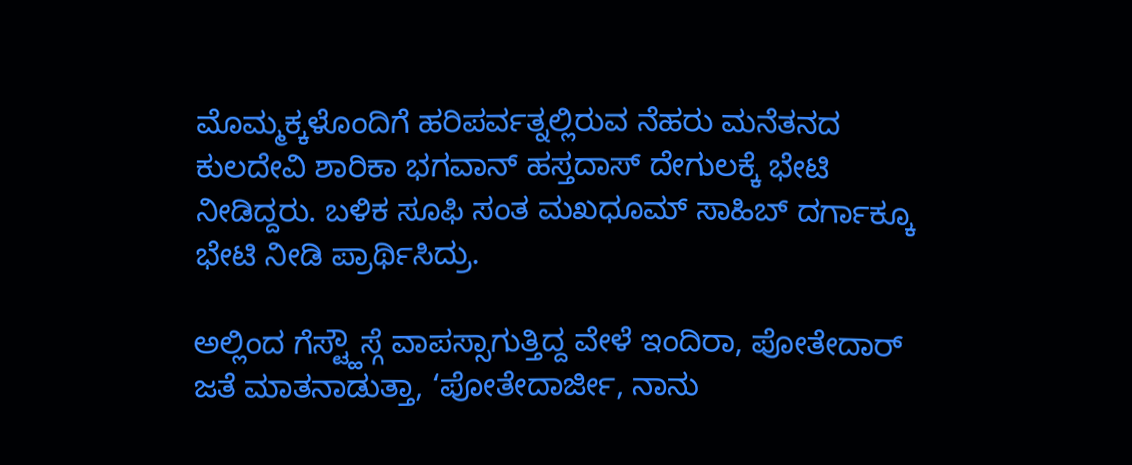ಮೊಮ್ಮಕ್ಕಳೊಂದಿಗೆ ಹರಿಪರ್ವತ್ನಲ್ಲಿರುವ ನೆಹರು ಮನೆತನದ ಕುಲದೇವಿ ಶಾರಿಕಾ ಭಗವಾನ್ ಹಸ್ತದಾಸ್ ದೇಗುಲಕ್ಕೆ ಭೇಟಿ ನೀಡಿದ್ದರು. ಬಳಿಕ ಸೂಫಿ ಸಂತ ಮಖಧೂಮ್ ಸಾಹಿಬ್ ದರ್ಗಾಕ್ಕೂ ಭೇಟಿ ನೀಡಿ ಪ್ರಾರ್ಥಿಸಿದ್ರು.

ಅಲ್ಲಿಂದ ಗೆಸ್ಟ್ಹೌಸ್ಗೆ ವಾಪಸ್ಸಾಗುತ್ತಿದ್ದ ವೇಳೆ ಇಂದಿರಾ, ಪೋತೇದಾರ್ ಜತೆ ಮಾತನಾಡುತ್ತಾ, ‘ಪೋತೇದಾರ್ಜೀ, ನಾನು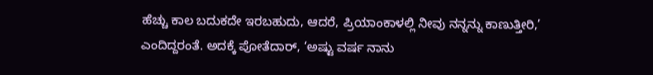ಹೆಚ್ಚು ಕಾಲ ಬದುಕದೇ ಇರಬಹುದು, ಆದರೆ, ಪ್ರಿಯಾಂಕಾಳಲ್ಲಿ ನೀವು ನನ್ನನ್ನು ಕಾಣುತ್ತೀರಿ,’ ಎಂದಿದ್ದರಂತೆ. ಅದಕ್ಕೆ ಪೋತೆದಾರ್, ‘ಅಷ್ಟು ವರ್ಷ ನಾನು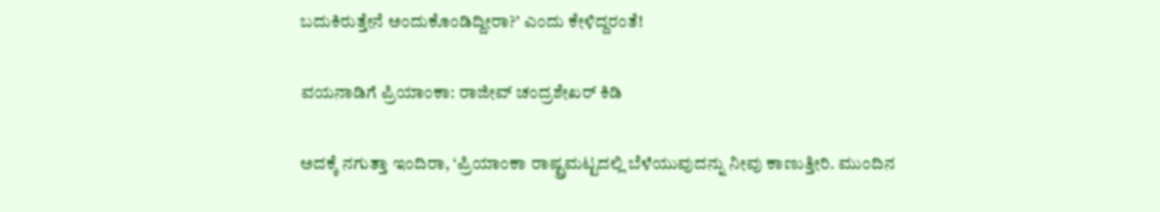ಬದುಕಿರುತ್ತೇನೆ ಅಂದುಕೊಂಡಿದ್ದೀರಾ?’ ಎಂದು ಕೇಳಿದ್ದರಂತೆ!

ವಯನಾಡಿಗೆ ಪ್ರಿಯಾಂಕಾ: ರಾಜೀವ್‌ ಚಂದ್ರಶೇಖರ್ ಕಿಡಿ

ಅದಕ್ಕೆ ನಗುತ್ತಾ ಇಂದಿರಾ, ‘ಪ್ರಿಯಾಂಕಾ ರಾಷ್ಟ್ರಮಟ್ಟದಲ್ಲಿ ಬೆಳೆಯುವುದನ್ನು ನೀವು ಕಾಣುತ್ತೀರಿ. ಮುಂದಿನ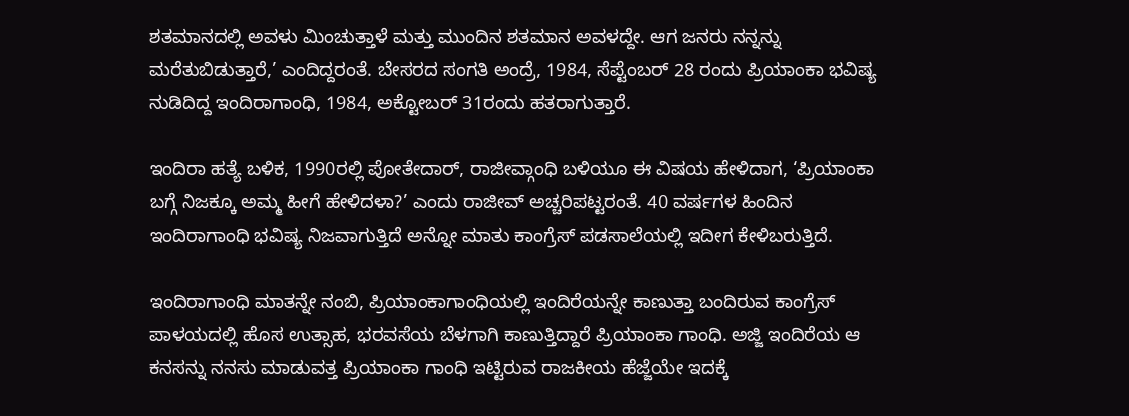ಶತಮಾನದಲ್ಲಿ ಅವಳು ಮಿಂಚುತ್ತಾಳೆ ಮತ್ತು ಮುಂದಿನ ಶತಮಾನ ಅವಳದ್ದೇ. ಆಗ ಜನರು ನನ್ನನ್ನು ಮರೆತುಬಿಡುತ್ತಾರೆ,’ ಎಂದಿದ್ದರಂತೆ. ಬೇಸರದ ಸಂಗತಿ ಅಂದ್ರೆ, 1984, ಸೆಪ್ಟೆಂಬರ್ 28 ರಂದು ಪ್ರಿಯಾಂಕಾ ಭವಿಷ್ಯ ನುಡಿದಿದ್ದ ಇಂದಿರಾಗಾಂಧಿ, 1984, ಅಕ್ಟೋಬರ್ 31ರಂದು ಹತರಾಗುತ್ತಾರೆ.

ಇಂದಿರಾ ಹತ್ಯೆ ಬಳಿಕ, 1990ರಲ್ಲಿ ಪೋತೇದಾರ್, ರಾಜೀವ್ಗಾಂಧಿ ಬಳಿಯೂ ಈ ವಿಷಯ ಹೇಳಿದಾಗ, ‘ಪ್ರಿಯಾಂಕಾ ಬಗ್ಗೆ ನಿಜಕ್ಕೂ ಅಮ್ಮ ಹೀಗೆ ಹೇಳಿದಳಾ?’ ಎಂದು ರಾಜೀವ್ ಅಚ್ಚರಿಪಟ್ಟರಂತೆ. 40 ವರ್ಷಗಳ ಹಿಂದಿನ ಇಂದಿರಾಗಾಂಧಿ ಭವಿಷ್ಯ ನಿಜವಾಗುತ್ತಿದೆ ಅನ್ನೋ ಮಾತು ಕಾಂಗ್ರೆಸ್ ಪಡಸಾಲೆಯಲ್ಲಿ ಇದೀಗ ಕೇಳಿಬರುತ್ತಿದೆ.

ಇಂದಿರಾಗಾಂಧಿ ಮಾತನ್ನೇ ನಂಬಿ, ಪ್ರಿಯಾಂಕಾಗಾಂಧಿಯಲ್ಲಿ ಇಂದಿರೆಯನ್ನೇ ಕಾಣುತ್ತಾ ಬಂದಿರುವ ಕಾಂಗ್ರೆಸ್ ಪಾಳಯದಲ್ಲಿ ಹೊಸ ಉತ್ಸಾಹ, ಭರವಸೆಯ ಬೆಳಗಾಗಿ ಕಾಣುತ್ತಿದ್ದಾರೆ ಪ್ರಿಯಾಂಕಾ ಗಾಂಧಿ. ಅಜ್ಜಿ ಇಂದಿರೆಯ ಆ ಕನಸನ್ನು ನನಸು ಮಾಡುವತ್ತ ಪ್ರಿಯಾಂಕಾ ಗಾಂಧಿ ಇಟ್ಟಿರುವ ರಾಜಕೀಯ ಹೆಜ್ಜೆಯೇ ಇದಕ್ಕೆ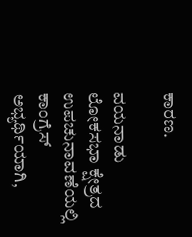ಕಾರಣ.

ವಯನಾಡು ಲೋಕಸಭಾ ಕ್ಷೇತ್ರದ ಉಪಚುನಾವಣೆಯಲ್ಲಿ ಕಾಂಗ್ರೆಸ್ ಅಭ್ಯರ್ಥಿಯಾಗಿ,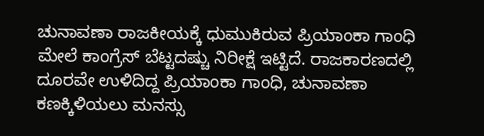ಚುನಾವಣಾ ರಾಜಕೀಯಕ್ಕೆ ಧುಮುಕಿರುವ ಪ್ರಿಯಾಂಕಾ ಗಾಂಧಿ ಮೇಲೆ ಕಾಂಗ್ರೆಸ್‌ ಬೆಟ್ಟದಷ್ಚು ನಿರೀಕ್ಷೆ ಇಟ್ಟಿದೆ. ರಾಜಕಾರಣದಲ್ಲಿ ದೂರವೇ ಉಳಿದಿದ್ದ ಪ್ರಿಯಾಂಕಾ ಗಾಂಧಿ, ಚುನಾವಣಾ ಕಣಕ್ಕಿಳಿಯಲು ಮನಸ್ಸು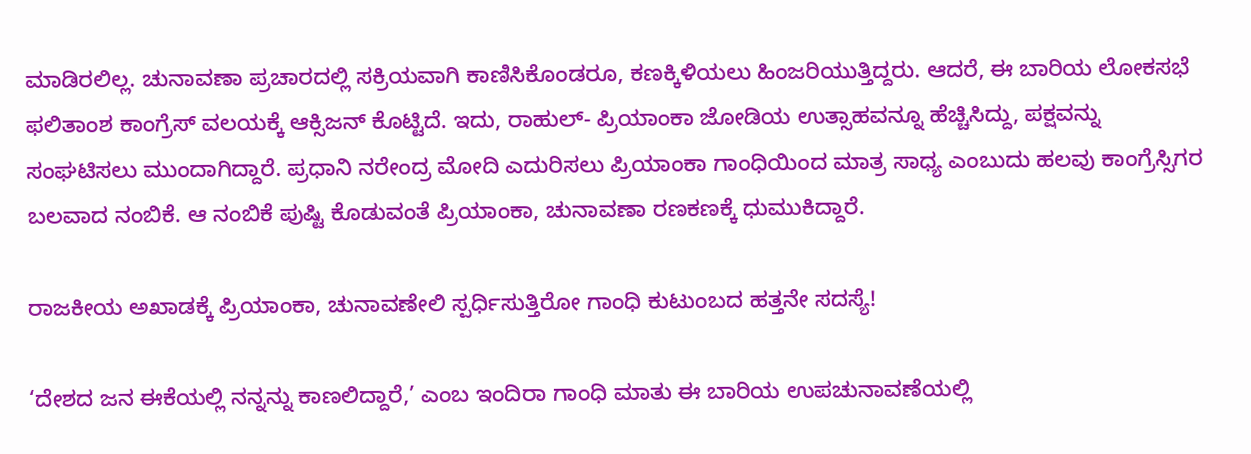ಮಾಡಿರಲಿಲ್ಲ. ಚುನಾವಣಾ ಪ್ರಚಾರದಲ್ಲಿ ಸಕ್ರಿಯವಾಗಿ ಕಾಣಿಸಿಕೊಂಡರೂ, ಕಣಕ್ಕಿಳಿಯಲು ಹಿಂಜರಿಯುತ್ತಿದ್ದರು. ಆದರೆ, ಈ ಬಾರಿಯ ಲೋಕಸಭೆ ಫಲಿತಾಂಶ ಕಾಂಗ್ರೆಸ್ ವಲಯಕ್ಕೆ ಆಕ್ಸಿಜನ್ ಕೊಟ್ಟಿದೆ. ಇದು, ರಾಹುಲ್- ಪ್ರಿಯಾಂಕಾ ಜೋಡಿಯ ಉತ್ಸಾಹವನ್ನೂ ಹೆಚ್ಚಿಸಿದ್ದು, ಪಕ್ಷವನ್ನು ಸಂಘಟಿಸಲು ಮುಂದಾಗಿದ್ದಾರೆ. ಪ್ರಧಾನಿ ನರೇಂದ್ರ ಮೋದಿ ಎದುರಿಸಲು ಪ್ರಿಯಾಂಕಾ ಗಾಂಧಿಯಿಂದ ಮಾತ್ರ ಸಾಧ್ಯ ಎಂಬುದು ಹಲವು ಕಾಂಗ್ರೆಸ್ಸಿಗರ ಬಲವಾದ ನಂಬಿಕೆ. ಆ ನಂಬಿಕೆ ಪುಷ್ಟಿ ಕೊಡುವಂತೆ ಪ್ರಿಯಾಂಕಾ, ಚುನಾವಣಾ ರಣಕಣಕ್ಕೆ ಧುಮುಕಿದ್ದಾರೆ.

ರಾಜಕೀಯ ಅಖಾಡಕ್ಕೆ ಪ್ರಿಯಾಂಕಾ, ಚುನಾವಣೇಲಿ ಸ್ಪರ್ಧಿಸುತ್ತಿರೋ ಗಾಂಧಿ ಕುಟುಂಬದ ಹತ್ತನೇ ಸದಸ್ಯೆ!

‘ದೇಶದ ಜನ ಈಕೆಯಲ್ಲಿ ನನ್ನನ್ನು ಕಾಣಲಿದ್ದಾರೆ,’ ಎಂಬ ಇಂದಿರಾ ಗಾಂಧಿ ಮಾತು ಈ ಬಾರಿಯ ಉಪಚುನಾವಣೆಯಲ್ಲಿ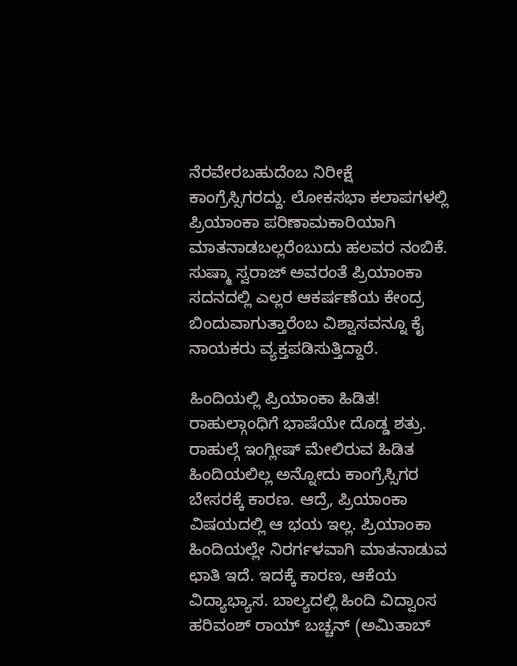ನೆರವೇರಬಹುದೆಂಬ ನಿರೀಕ್ಷೆ ಕಾಂಗ್ರೆಸ್ಸಿಗರದ್ದು. ಲೋಕಸಭಾ ಕಲಾಪಗಳಲ್ಲಿ ಪ್ರಿಯಾಂಕಾ ಪರಿಣಾಮಕಾರಿಯಾಗಿ ಮಾತನಾಡಬಲ್ಲರೆಂಬುದು ಹಲವರ ನಂಬಿಕೆ. ಸುಷ್ಮಾ ಸ್ವರಾಜ್ ಅವರಂತೆ ಪ್ರಿಯಾಂಕಾ ಸದನದಲ್ಲಿ ಎಲ್ಲರ ಆಕರ್ಷಣೆಯ ಕೇಂದ್ರ ಬಿಂದುವಾಗುತ್ತಾರೆಂಬ ವಿಶ್ವಾಸವನ್ನೂ ಕೈ ನಾಯಕರು ವ್ಯಕ್ತಪಡಿಸುತ್ತಿದ್ದಾರೆ.

ಹಿಂದಿಯಲ್ಲಿ ಪ್ರಿಯಾಂಕಾ ಹಿಡಿತ!
ರಾಹುಲ್ಗಾಂಧಿಗೆ ಭಾಷೆಯೇ ದೊಡ್ಡ ಶತ್ರು. ರಾಹುಲ್ಗೆ ಇಂಗ್ಲೀಷ್ ಮೇಲಿರುವ ಹಿಡಿತ ಹಿಂದಿಯಲಿಲ್ಲ ಅನ್ನೋದು ಕಾಂಗ್ರೆಸ್ಸಿಗರ ಬೇಸರಕ್ಕೆ ಕಾರಣ. ಆದ್ರೆ, ಪ್ರಿಯಾಂಕಾ ವಿಷಯದಲ್ಲಿ ಆ ಭಯ ಇಲ್ಲ. ಪ್ರಿಯಾಂಕಾ ಹಿಂದಿಯಲ್ಲೇ ನಿರರ್ಗಳವಾಗಿ ಮಾತನಾಡುವ ಛಾತಿ ಇದೆ. ಇದಕ್ಕೆ ಕಾರಣ, ಆಕೆಯ ವಿದ್ಯಾಭ್ಯಾಸ. ಬಾಲ್ಯದಲ್ಲಿ ಹಿಂದಿ ವಿದ್ವಾಂಸ ಹರಿವಂಶ್ ರಾಯ್ ಬಚ್ಚನ್ (ಅಮಿತಾಬ್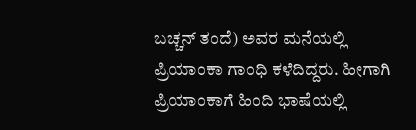ಬಚ್ಚನ್ ತಂದೆ) ಅವರ ಮನೆಯಲ್ಲಿ ಪ್ರಿಯಾಂಕಾ ಗಾಂಧಿ ಕಳೆದಿದ್ದರು. ಹೀಗಾಗಿ ಪ್ರಿಯಾಂಕಾಗೆ ಹಿಂದಿ ಭಾಷೆಯಲ್ಲಿ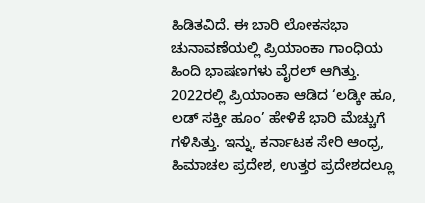ಹಿಡಿತವಿದೆ. ಈ ಬಾರಿ ಲೋಕಸಭಾ ಚುನಾವಣೆಯಲ್ಲಿ ಪ್ರಿಯಾಂಕಾ ಗಾಂಧಿಯ ಹಿಂದಿ ಭಾಷಣಗಳು ವೈರಲ್ ಆಗಿತ್ತು. 2022ರಲ್ಲಿ ಪ್ರಿಯಾಂಕಾ ಆಡಿದ ‘ಲಡ್ಕೀ ಹೂ, ಲಡ್ ಸಕ್ತೀ ಹೂಂ’ ಹೇಳಿಕೆ ಭಾರಿ ಮೆಚ್ಚುಗೆ ಗಳಿಸಿತ್ತು. ಇನ್ನು, ಕರ್ನಾಟಕ ಸೇರಿ ಆಂಧ್ರ, ಹಿಮಾಚಲ ಪ್ರದೇಶ, ಉತ್ತರ ಪ್ರದೇಶದಲ್ಲೂ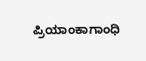ಪ್ರಿಯಾಂಕಾಗಾಂಧಿ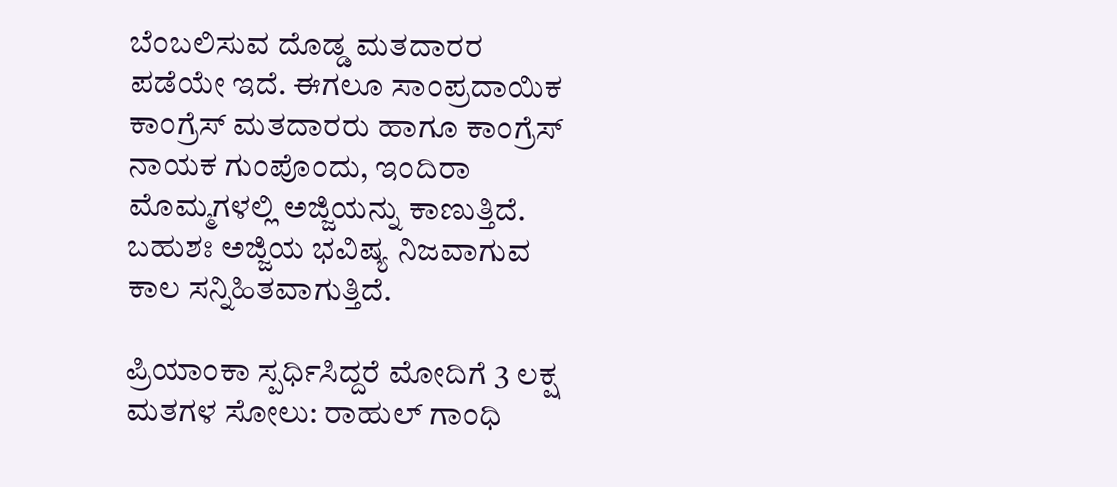ಬೆಂಬಲಿಸುವ ದೊಡ್ಡ ಮತದಾರರ ಪಡೆಯೇ ಇದೆ. ಈಗಲೂ ಸಾಂಪ್ರದಾಯಿಕ ಕಾಂಗ್ರೆಸ್ ಮತದಾರರು ಹಾಗೂ ಕಾಂಗ್ರೆಸ್ ನಾಯಕ ಗುಂಪೊಂದು, ಇಂದಿರಾ ಮೊಮ್ಮಗಳಲ್ಲಿ ಅಜ್ಜಿಯನ್ನು ಕಾಣುತ್ತಿದೆ. ಬಹುಶಃ ಅಜ್ಜಿಯ ಭವಿಷ್ಯ ನಿಜವಾಗುವ ಕಾಲ ಸನ್ನಿಹಿತವಾಗುತ್ತಿದೆ.

ಪ್ರಿಯಾಂಕಾ ಸ್ಪರ್ಧಿಸಿದ್ದರೆ ಮೋದಿಗೆ 3 ಲಕ್ಷ ಮತಗಳ ಸೋಲು: ರಾಹುಲ್‌ ಗಾಂಧಿ